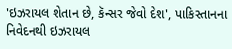'ઇઝરાયલ શેતાન છે, કૅન્સર જેવો દેશ', પાકિસ્તાનના નિવેદનથી ઇઝરાયલ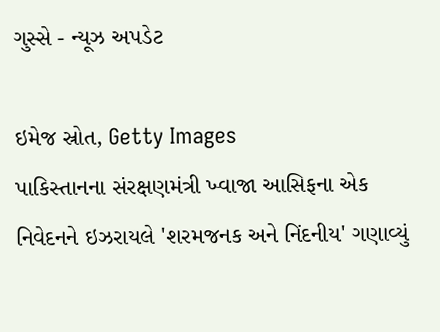ગુસ્સે - ન્યૂઝ અપડેટ

ઇમેજ સ્રોત, Getty Images
પાકિસ્તાનના સંરક્ષણમંત્રી ખ્વાજા આસિફના એક નિવેદનને ઇઝરાયલે 'શરમજનક અને નિંદનીય' ગણાવ્યું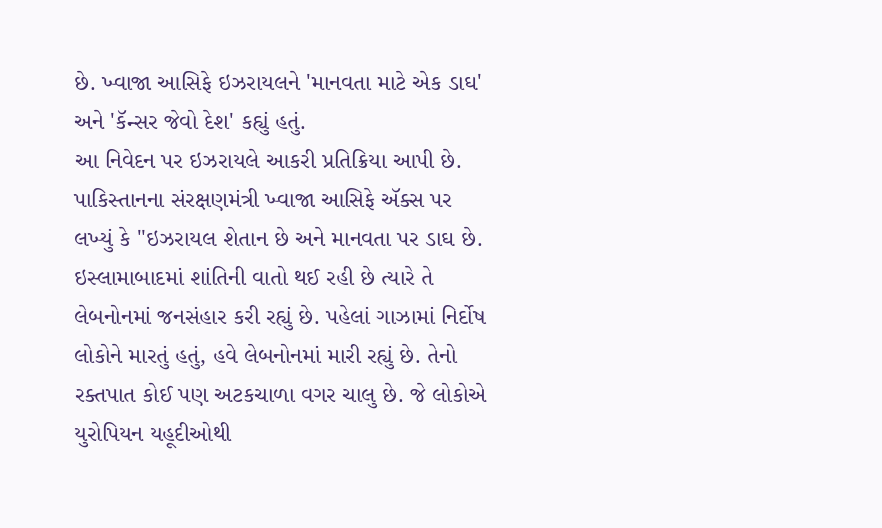છે. ખ્વાજા આસિફે ઇઝરાયલને 'માનવતા માટે એક ડાઘ' અને 'કૅન્સર જેવો દેશ' કહ્યું હતું.
આ નિવેદન પર ઇઝરાયલે આકરી પ્રતિક્રિયા આપી છે.
પાકિસ્તાનના સંરક્ષણમંત્રી ખ્વાજા આસિફે ઍક્સ પર લખ્યું કે "ઇઝરાયલ શેતાન છે અને માનવતા પર ડાઘ છે. ઇસ્લામાબાદમાં શાંતિની વાતો થઈ રહી છે ત્યારે તે લેબનોનમાં જનસંહાર કરી રહ્યું છે. પહેલાં ગાઝામાં નિર્દોષ લોકોને મારતું હતું, હવે લેબનોનમાં મારી રહ્યું છે. તેનો રક્તપાત કોઈ પણ અટકચાળા વગર ચાલુ છે. જે લોકોએ યુરોપિયન યહૂદીઓથી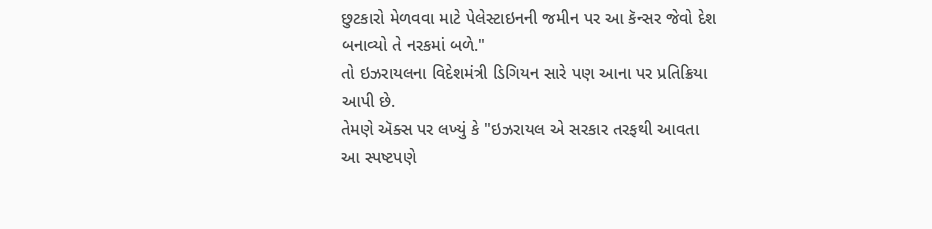છુટકારો મેળવવા માટે પેલેસ્ટાઇનની જમીન પર આ કૅન્સર જેવો દેશ બનાવ્યો તે નરકમાં બળે."
તો ઇઝરાયલના વિદેશમંત્રી ડિગિયન સારે પણ આના પર પ્રતિક્રિયા આપી છે.
તેમણે ઍક્સ પર લખ્યું કે "ઇઝરાયલ એ સરકાર તરફથી આવતા આ સ્પષ્ટપણે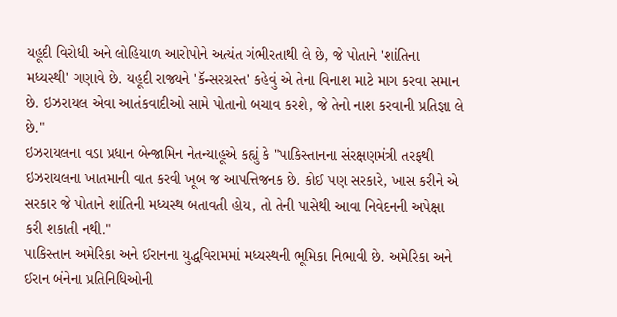યહૂદી વિરોધી અને લોહિયાળ આરોપોને અત્યંત ગંભીરતાથી લે છે, જે પોતાને 'શાંતિના મધ્યસ્થી' ગણાવે છે. યહૂદી રાજ્યને 'કૅન્સરગ્રસ્ત' કહેવું એ તેના વિનાશ માટે માગ કરવા સમાન છે. ઇઝરાયલ એવા આતંકવાદીઓ સામે પોતાનો બચાવ કરશે, જે તેનો નાશ કરવાની પ્રતિજ્ઞા લે છે."
ઇઝરાયલના વડા પ્રધાન બેન્જામિન નેતન્યાહૂએ કહ્યું કે "પાકિસ્તાનના સંરક્ષણમંત્રી તરફથી ઇઝરાયલના ખાતમાની વાત કરવી ખૂબ જ આપત્તિજનક છે. કોઈ પણ સરકારે, ખાસ કરીને એ સરકાર જે પોતાને શાંતિની મધ્યસ્થ બતાવતી હોય, તો તેની પાસેથી આવા નિવેદનની અપેક્ષા કરી શકાતી નથી."
પાકિસ્તાન અમેરિકા અને ઈરાનના યુદ્ધવિરામમાં મધ્યસ્થની ભૂમિકા નિભાવી છે. અમેરિકા અને ઈરાન બંનેના પ્રતિનિધિઓની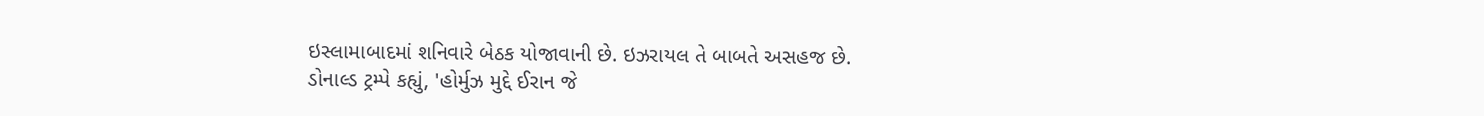ઇસ્લામાબાદમાં શનિવારે બેઠક યોજાવાની છે. ઇઝરાયલ તે બાબતે અસહજ છે.
ડોનાલ્ડ ટ્રમ્પે કહ્યું, 'હોર્મુઝ મુદ્દે ઈરાન જે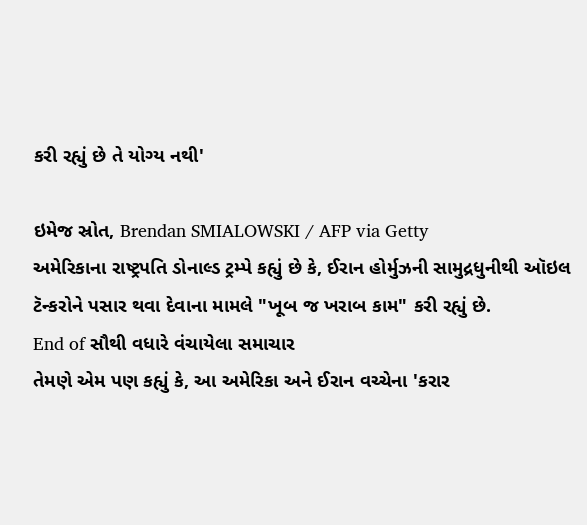કરી રહ્યું છે તે યોગ્ય નથી'

ઇમેજ સ્રોત, Brendan SMIALOWSKI / AFP via Getty
અમેરિકાના રાષ્ટ્રપતિ ડોનાલ્ડ ટ્રમ્પે કહ્યું છે કે, ઈરાન હોર્મુઝની સામુદ્રધુનીથી ઑઇલ ટૅન્કરોને પસાર થવા દેવાના મામલે "ખૂબ જ ખરાબ કામ" કરી રહ્યું છે.
End of સૌથી વધારે વંચાયેલા સમાચાર
તેમણે એમ પણ કહ્યું કે, આ અમેરિકા અને ઈરાન વચ્ચેના 'કરાર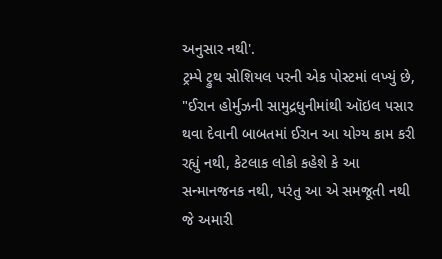અનુસાર નથી'.
ટ્રમ્પે ટ્રુથ સોશિયલ પરની એક પોસ્ટમાં લખ્યું છે, "ઈરાન હોર્મુઝની સામુદ્રધુનીમાંથી ઑઇલ પસાર થવા દેવાની બાબતમાં ઈરાન આ યોગ્ય કામ કરી રહ્યું નથી, કેટલાક લોકો કહેશે કે આ સન્માનજનક નથી, પરંતુ આ એ સમજૂતી નથી જે અમારી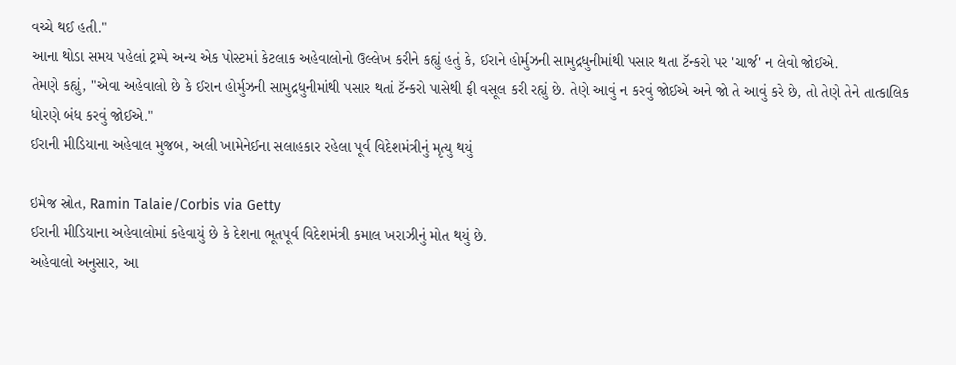વચ્ચે થઈ હતી."
આના થોડા સમય પહેલાં ટ્રમ્પે અન્ય એક પોસ્ટમાં કેટલાક અહેવાલોનો ઉલ્લેખ કરીને કહ્યું હતું કે, ઈરાને હોર્મુઝની સામુદ્રધુનીમાંથી પસાર થતા ટૅન્કરો પર 'ચાર્જ' ન લેવો જોઈએ.
તેમણે કહ્યું, "એવા અહેવાલો છે કે ઈરાન હોર્મુઝની સામુદ્રધુનીમાંથી પસાર થતાં ટૅન્કરો પાસેથી ફી વસૂલ કરી રહ્યું છે. તેણે આવું ન કરવું જોઈએ અને જો તે આવું કરે છે, તો તેણે તેને તાત્કાલિક ધોરણે બંધ કરવું જોઈએ."
ઈરાની મીડિયાના અહેવાલ મુજબ, અલી ખામેનેઈના સલાહકાર રહેલા પૂર્વ વિદેશમંત્રીનું મૃત્યુ થયું

ઇમેજ સ્રોત, Ramin Talaie/Corbis via Getty
ઈરાની મીડિયાના અહેવાલોમાં કહેવાયું છે કે દેશના ભૂતપૂર્વ વિદેશમંત્રી કમાલ ખરાઝીનું મોત થયું છે.
અહેવાલો અનુસાર, આ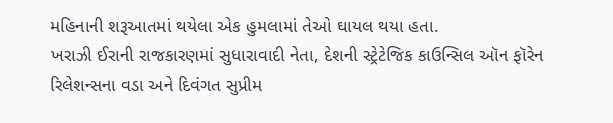મહિનાની શરૂઆતમાં થયેલા એક હુમલામાં તેઓ ઘાયલ થયા હતા.
ખરાઝી ઈરાની રાજકારણમાં સુધારાવાદી નેતા, દેશની સ્ટ્રેટેજિક કાઉન્સિલ ઑન ફૉરેન રિલેશન્સના વડા અને દિવંગત સુપ્રીમ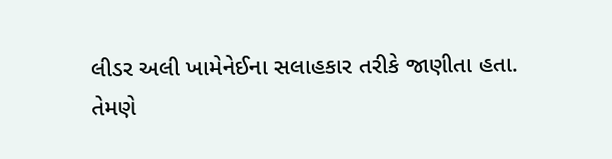લીડર અલી ખામેનેઈના સલાહકાર તરીકે જાણીતા હતા.
તેમણે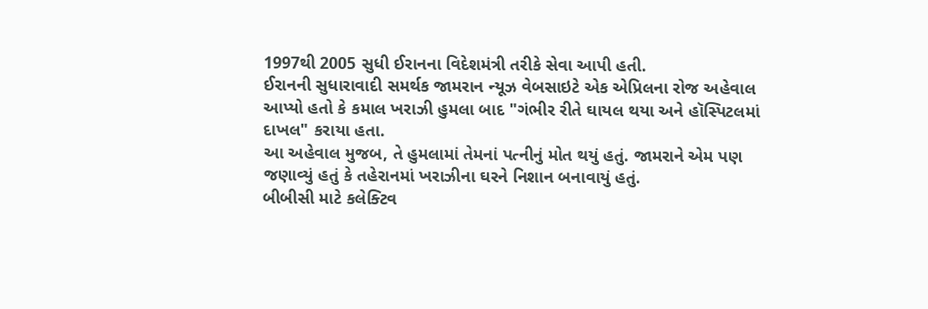1997થી 2005 સુધી ઈરાનના વિદેશમંત્રી તરીકે સેવા આપી હતી.
ઈરાનની સુધારાવાદી સમર્થક જામરાન ન્યૂઝ વેબસાઇટે એક એપ્રિલના રોજ અહેવાલ આપ્યો હતો કે કમાલ ખરાઝી હુમલા બાદ "ગંભીર રીતે ઘાયલ થયા અને હૉસ્પિટલમાં દાખલ" કરાયા હતા.
આ અહેવાલ મુજબ, તે હુમલામાં તેમનાં પત્નીનું મોત થયું હતું. જામરાને એમ પણ જણાવ્યું હતું કે તહેરાનમાં ખરાઝીના ઘરને નિશાન બનાવાયું હતું.
બીબીસી માટે કલેક્ટિવ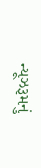ન્યૂઝરૂમનું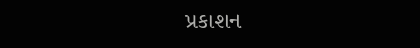પ્રકાશન